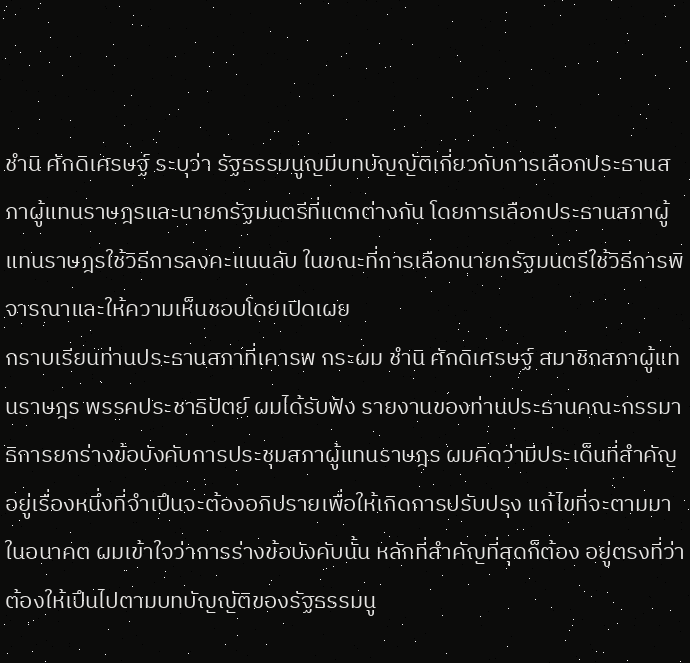ชํานิ ศักดิเศรษฐ์ ระบุว่า รัฐธรรมนูญมีบทบัญญัติเกี่ยวกับการเลือกประธานสภาผู้แทนราษฎรและนายกรัฐมนตรีที่แตกต่างกัน โดยการเลือกประธานสภาผู้แทนราษฎรใช้วิธีการลงคะแนนลับ ในขณะที่การเลือกนายกรัฐมนตรีใช้วิธีการพิจารณาและให้ความเห็นชอบโดยเปิดเผย
กราบเรียนท่านประธานสภาที่เคารพ กระผม ชํานิ ศักดิเศรษฐ์ สมาชิกสภาผู้แทนราษฎร พรรคประชาธิปัตย์ ผมได้รับฟัง รายงานของท่านประธานคณะกรรมาธิการยกร่างข้อบังคับการประชุมสภาผู้แทนราษฎร ผมคิดว่ามีประเด็นที่สําคัญอยู่เรื่องหนึ่งที่จําเปึนจะต้องอภิปรายเพื่อให้เกิดการปรับปรุง แก้ไขที่จะตามมาในอนาคต ผมเข้าใจว่าการร่างข้อบังคับนั้น หลักที่สําคัญที่สุดก็ต้อง อยู่ตรงที่ว่า ต้องให้เปึนไปตามบทบัญญัติของรัฐธรรมนู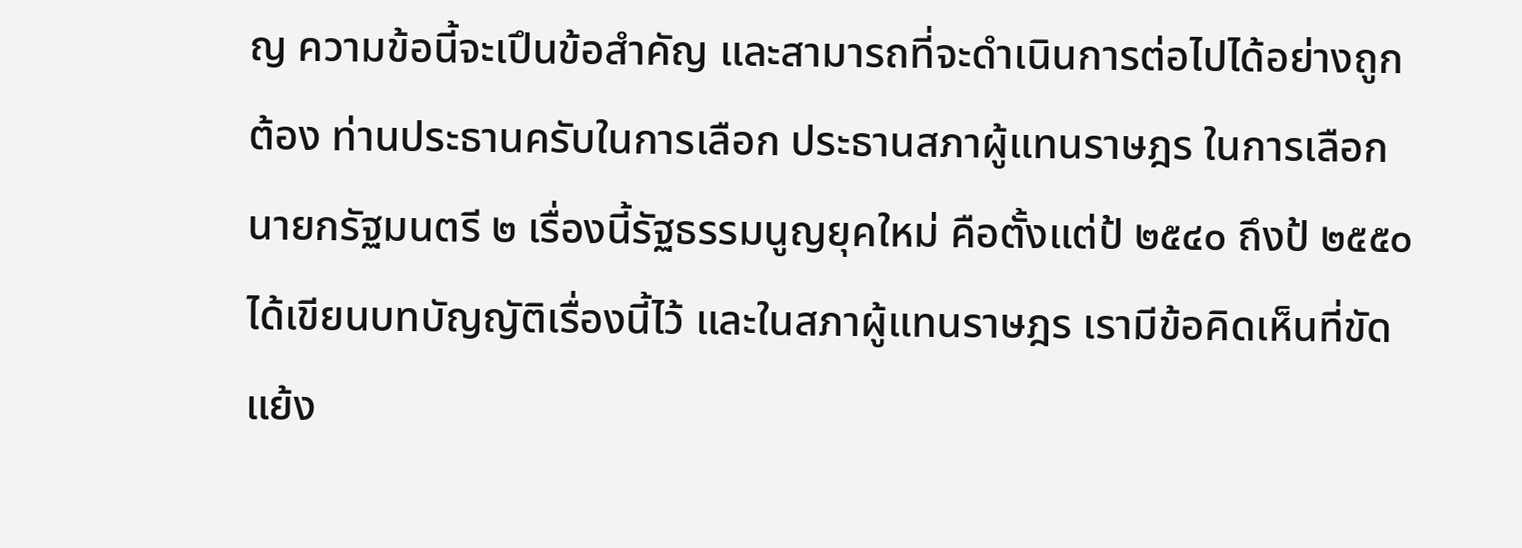ญ ความข้อนี้จะเปึนข้อสําคัญ และสามารถที่จะดําเนินการต่อไปได้อย่างถูกต้อง ท่านประธานครับในการเลือก ประธานสภาผู้แทนราษฎร ในการเลือกนายกรัฐมนตรี ๒ เรื่องนี้รัฐธรรมนูญยุคใหม่ คือตั้งแต่ป้ ๒๕๔๐ ถึงป้ ๒๕๕๐ ได้เขียนบทบัญญัติเรื่องนี้ไว้ และในสภาผู้แทนราษฎร เรามีข้อคิดเห็นที่ขัดแย้ง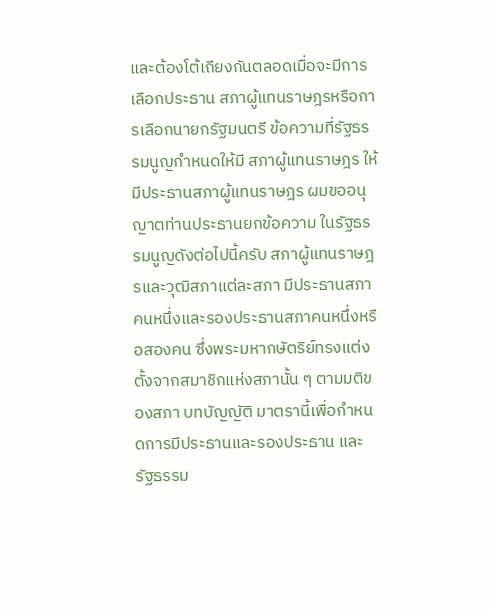และต้องโต้เถียงกันตลอดเมื่อจะมีการเลือกประธาน สภาผู้แทนราษฎรหรือการเลือกนายกรัฐมนตรี ข้อความที่รัฐธรรมนูญกําหนดให้มี สภาผู้แทนราษฎร ให้มีประธานสภาผู้แทนราษฎร ผมขออนุญาตท่านประธานยกข้อความ ในรัฐธรรมนูญดังต่อไปนี้ครับ สภาผู้แทนราษฎรและวุฒิสภาแต่ละสภา มีประธานสภา คนหนึ่งและรองประธานสภาคนหนึ่งหรือสองคน ซึ่งพระมหากษัตริย์ทรงแต่งตั้งจากสมาชิกแห่งสภานั้น ๆ ตามมติของสภา บทบัญญัติ มาตรานี้เพื่อกําหนดการมีประธานและรองประธาน และรัฐธรรม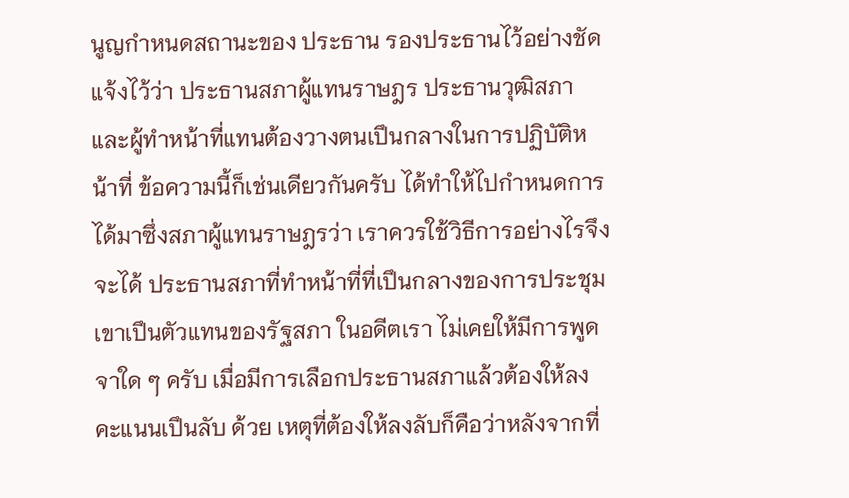นูญกําหนดสถานะของ ประธาน รองประธานไว้อย่างชัดแจ้งไว้ว่า ประธานสภาผู้แทนราษฎร ประธานวุฒิสภา และผู้ทําหน้าที่แทนต้องวางตนเปึนกลางในการปฏิบัติหน้าที่ ข้อความนี้ก็เช่นเดียวกันครับ ได้ทําให้ไปกําหนดการได้มาซึ่งสภาผู้แทนราษฎรว่า เราควรใช้วิธีการอย่างไรจึงจะได้ ประธานสภาที่ทําหน้าที่ที่เปึนกลางของการประชุม เขาเปึนตัวแทนของรัฐสภา ในอดีตเรา ไม่เคยให้มีการพูดจาใด ๆ ครับ เมื่อมีการเลือกประธานสภาแล้วต้องให้ลงคะแนนเปึนลับ ด้วย เหตุที่ต้องให้ลงลับก็คือว่าหลังจากที่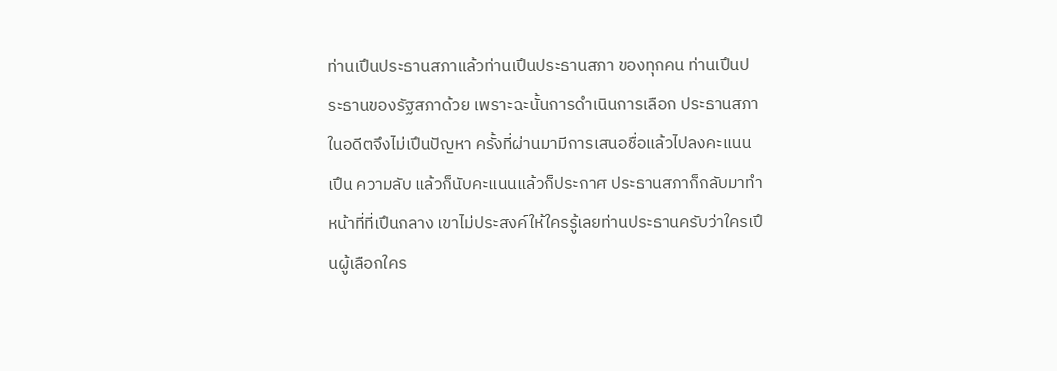ท่านเปึนประธานสภาแล้วท่านเปึนประธานสภา ของทุกคน ท่านเปึนประธานของรัฐสภาด้วย เพราะฉะนั้นการดําเนินการเลือก ประธานสภาในอดีตจึงไม่เปึนปัญหา ครั้งที่ผ่านมามีการเสนอชื่อแล้วไปลงคะแนนเปึน ความลับ แล้วก็นับคะแนนแล้วก็ประกาศ ประธานสภาก็กลับมาทําหน้าที่ที่เปึนกลาง เขาไม่ประสงค์ให้ใครรู้เลยท่านประธานครับว่าใครเปึนผู้เลือกใคร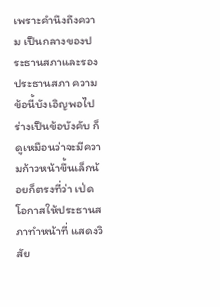เพราะคํานึงถึงความ เปึนกลางของประธานสภาและรองประธานสภา ความข้อนี้บังเอิญพอไปร่างเปึนข้อบังคับ ก็ดูเหมือนว่าจะมีความก้าวหน้าขึ้นเล็กน้อยก็ตรงที่ว่า เป่ดโอกาสให้ประธานสภาทําหน้าที่ แสดงวิสัย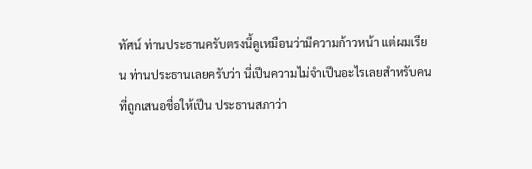ทัศน์ ท่านประธานครับตรงนี้ดูเหมือนว่ามีความก้าวหน้า แต่ผมเรียน ท่านประธานเลยครับว่า นี่เปึนความไม่จําเปึนอะไรเลยสําหรับคนที่ถูกเสนอชื่อให้เปึน ประธานสภาว่า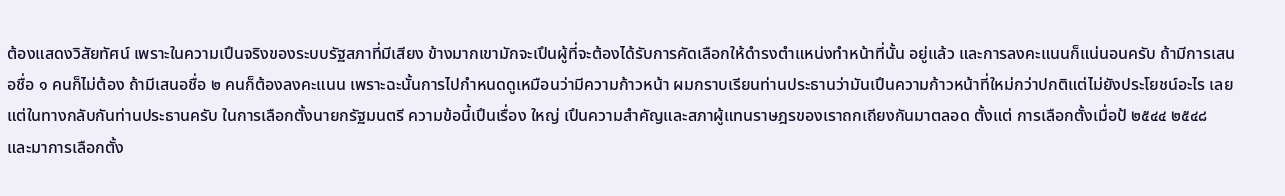ต้องแสดงวิสัยทัศน์ เพราะในความเปึนจริงของระบบรัฐสภาที่มีเสียง ข้างมากเขามักจะเปึนผู้ที่จะต้องได้รับการคัดเลือกให้ดํารงตําแหน่งทําหน้าที่นั้น อยู่แล้ว และการลงคะแนนก็แน่นอนครับ ถ้ามีการเสนอชื่อ ๑ คนก็ไม่ต้อง ถ้ามีเสนอชื่อ ๒ คนก็ต้องลงคะแนน เพราะฉะนั้นการไปกําหนดดูเหมือนว่ามีความก้าวหน้า ผมกราบเรียนท่านประธานว่ามันเปึนความก้าวหน้าที่ใหม่กว่าปกติแต่ไม่ยังประโยชน์อะไร เลย แต่ในทางกลับกันท่านประธานครับ ในการเลือกตั้งนายกรัฐมนตรี ความข้อนี้เปึนเรื่อง ใหญ่ เปึนความสําคัญและสภาผู้แทนราษฎรของเราถกเถียงกันมาตลอด ตั้งแต่ การเลือกตั้งเมื่อป้ ๒๕๔๔ ๒๕๔๘ และมาการเลือกตั้ง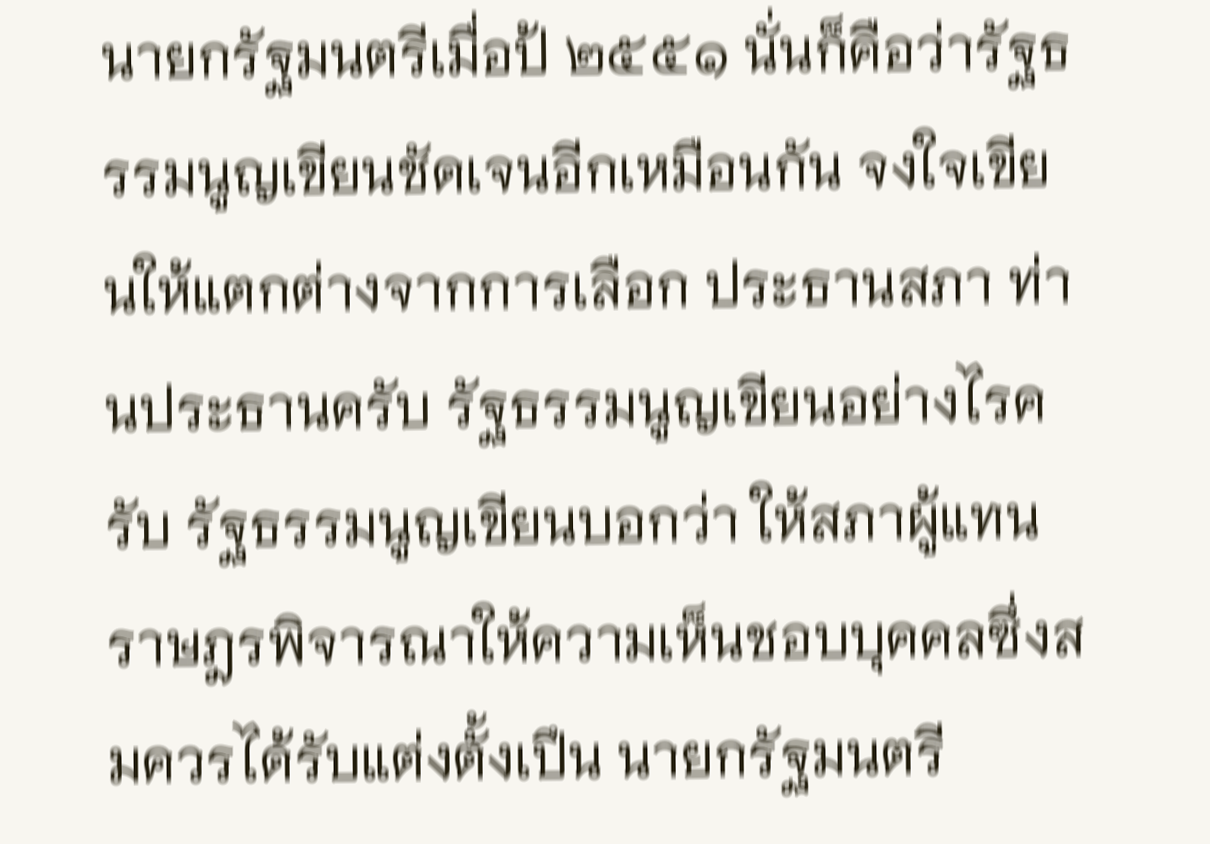นายกรัฐมนตรีเมื่อป้ ๒๕๕๑ นั่นก็คือว่ารัฐธรรมนูญเขียนชัดเจนอีกเหมือนกัน จงใจเขียนให้แตกต่างจากการเลือก ประธานสภา ท่านประธานครับ รัฐธรรมนูญเขียนอย่างไรครับ รัฐธรรมนูญเขียนบอกว่า ให้สภาผู้แทนราษฎรพิจารณาให้ความเห็นชอบบุคคลซึ่งสมควรได้รับแต่งตั้งเปึน นายกรัฐมนตรี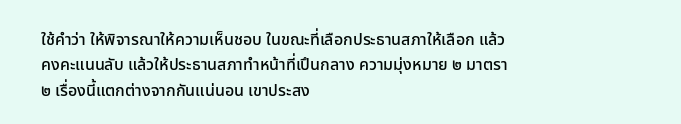ใช้คําว่า ให้พิจารณาให้ความเห็นชอบ ในขณะที่เลือกประธานสภาให้เลือก แล้วคงคะแนนลับ แล้วให้ประธานสภาทําหน้าที่เปึนกลาง ความมุ่งหมาย ๒ มาตรา ๒ เรื่องนี้แตกต่างจากกันแน่นอน เขาประสง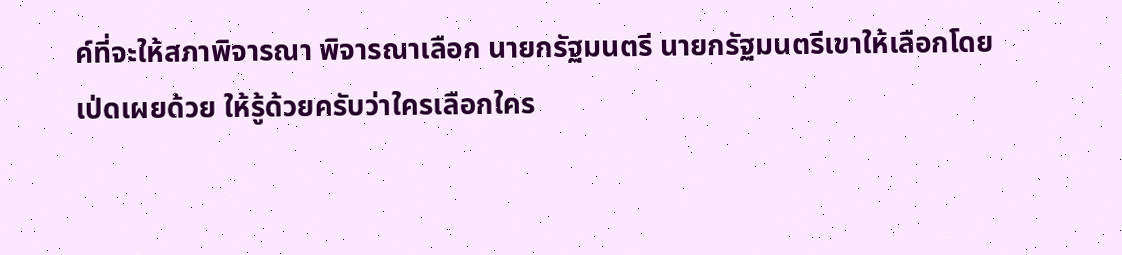ค์ที่จะให้สภาพิจารณา พิจารณาเลือก นายกรัฐมนตรี นายกรัฐมนตรีเขาให้เลือกโดยเป่ดเผยด้วย ให้รู้ด้วยครับว่าใครเลือกใคร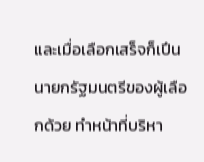และเมื่อเลือกเสร็จก็เปึนนายกรัฐมนตรีของผู้เลือกด้วย ทําหน้าที่บริหา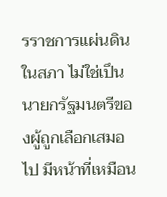รราชการแผ่นดิน ในสภา ไม่ใช่เปึนนายกรัฐมนตรีของผู้ถูกเลือกเสมอไป มีหน้าที่เหมือน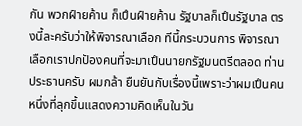กัน พวกฝ์ายค้าน ก็เปึนฝ์ายค้าน รัฐบาลก็เปึนรัฐบาล ตรงนี้ละครับว่าให้พิจารณาเลือก ทีนี้กระบวนการ พิจารณาเลือกเราปกปัองคนที่จะมาเปึนนายกรัฐมนตรีตลอด ท่านประธานครับ ผมกล้า ยืนยันกับเรื่องนี้เพราะว่าผมเปึนคนหนึ่งที่ลุกขึ้นแสดงความคิดเห็นในวัน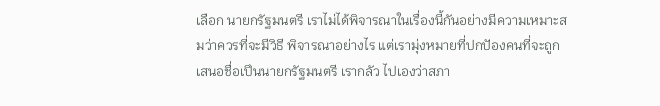เลือก นายกรัฐมนตรี เราไม่ได้พิจารณาในเรื่องนี้กันอย่างมีความเหมาะสมว่าควรที่จะมีวิธี พิจารณาอย่างไร แต่เรามุ่งหมายที่ปกปัองคนที่จะถูกเสนอชื่อเปึนนายกรัฐมนตรี เรากลัว ไปเองว่าสภา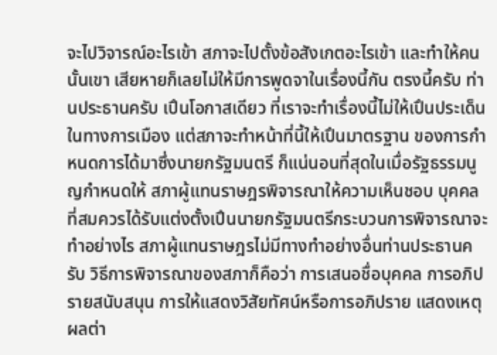จะไปวิจารณ์อะไรเข้า สภาจะไปตั้งข้อสังเกตอะไรเข้า และทําให้คนนั้นเขา เสียหายก็เลยไม่ให้มีการพูดจาในเรื่องนี้กัน ตรงนี้ครับ ท่านประธานครับ เปึนโอกาสเดียว ที่เราจะทําเรื่องนี้ไม่ให้เปึนประเด็นในทางการเมือง แต่สภาจะทําหน้าที่นี้ให้เปึนมาตรฐาน ของการกําหนดการได้มาซึ่งนายกรัฐมนตรี ก็แน่นอนที่สุดในเมื่อรัฐธรรมนูญกําหนดให้ สภาผู้แทนราษฎรพิจารณาให้ความเห็นชอบ บุคคลที่สมควรได้รับแต่งตั้งเปึนนายกรัฐมนตรีกระบวนการพิจารณาจะทําอย่างไร สภาผู้แทนราษฎรไม่มีทางทําอย่างอื่นท่านประธานครับ วิธีการพิจารณาของสภาก็คือว่า การเสนอชื่อบุคคล การอภิปรายสนับสนุน การให้แสดงวิสัยทัศน์หรือการอภิปราย แสดงเหตุผลต่า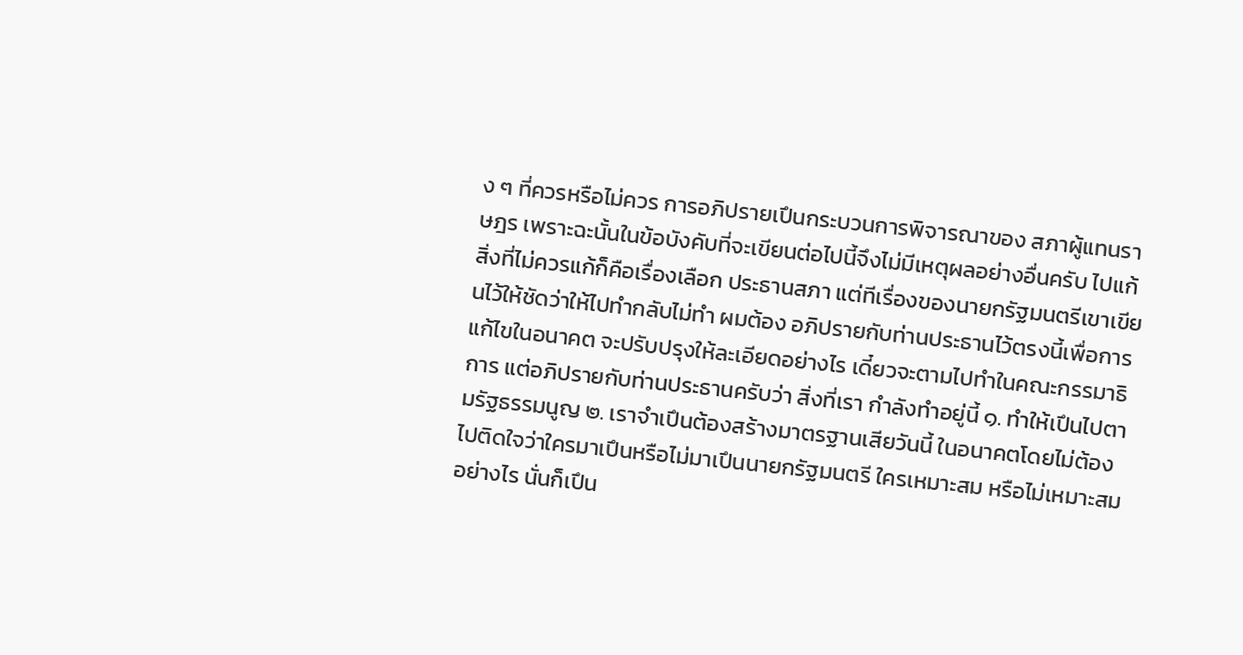ง ๆ ที่ควรหรือไม่ควร การอภิปรายเปึนกระบวนการพิจารณาของ สภาผู้แทนราษฎร เพราะฉะนั้นในข้อบังคับที่จะเขียนต่อไปนี้จึงไม่มีเหตุผลอย่างอื่นครับ ไปแก้สิ่งที่ไม่ควรแก้ก็คือเรื่องเลือก ประธานสภา แต่ทีเรื่องของนายกรัฐมนตรีเขาเขียนไว้ให้ชัดว่าให้ไปทํากลับไม่ทํา ผมต้อง อภิปรายกับท่านประธานไว้ตรงนี้เพื่อการแก้ไขในอนาคต จะปรับปรุงให้ละเอียดอย่างไร เดี๋ยวจะตามไปทําในคณะกรรมาธิการ แต่อภิปรายกับท่านประธานครับว่า สิ่งที่เรา กําลังทําอยู่นี้ ๑. ทําให้เปึนไปตามรัฐธรรมนูญ ๒. เราจําเปึนต้องสร้างมาตรฐานเสียวันนี้ ในอนาคตโดยไม่ต้องไปติดใจว่าใครมาเปึนหรือไม่มาเปึนนายกรัฐมนตรี ใครเหมาะสม หรือไม่เหมาะสมอย่างไร นั่นก็เปึน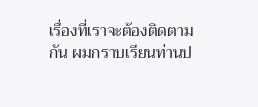เรื่องที่เราจะต้องติดตามกัน ผมกราบเรียนท่านป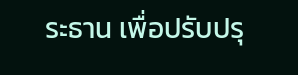ระธาน เพื่อปรับปรุ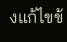งแก้ไขข้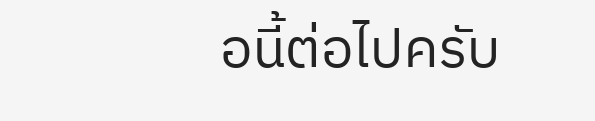อนี้ต่อไปครับ